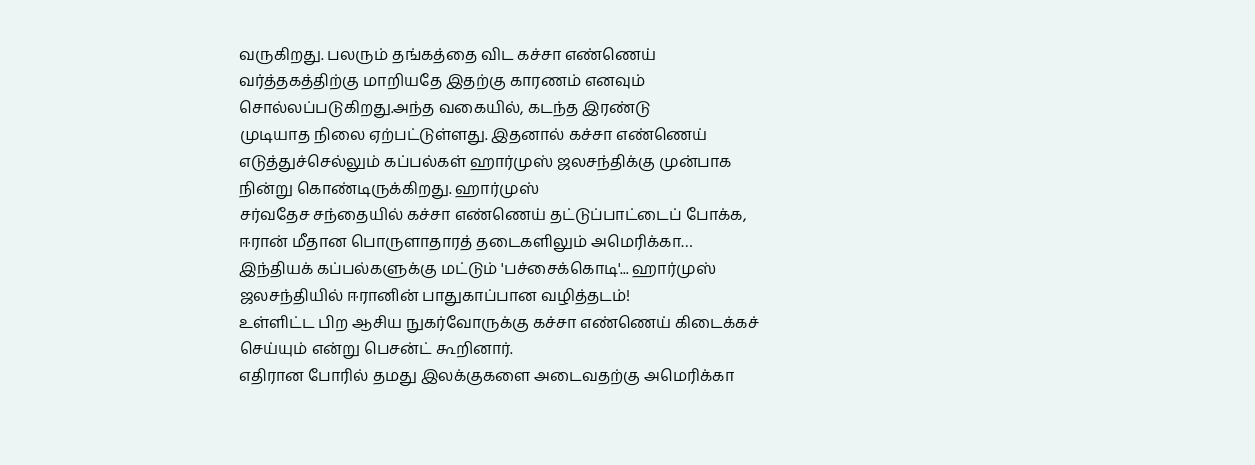வருகிறது. பலரும் தங்கத்தை விட கச்சா எண்ணெய் வர்த்தகத்திற்கு மாறியதே இதற்கு காரணம் எனவும் சொல்லப்படுகிறது.அந்த வகையில், கடந்த இரண்டு
முடியாத நிலை ஏற்பட்டுள்ளது. இதனால் கச்சா எண்ணெய் எடுத்துச்செல்லும் கப்பல்கள் ஹார்முஸ் ஜலசந்திக்கு முன்பாக நின்று கொண்டிருக்கிறது. ஹார்முஸ்
சர்வதேச சந்தையில் கச்சா எண்ணெய் தட்டுப்பாட்டைப் போக்க, ஈரான் மீதான பொருளாதாரத் தடைகளிலும் அமெரிக்கா…
இந்தியக் கப்பல்களுக்கு மட்டும் 'பச்சைக்கொடி'... ஹார்முஸ் ஜலசந்தியில் ஈரானின் பாதுகாப்பான வழித்தடம்!
உள்ளிட்ட பிற ஆசிய நுகர்வோருக்கு கச்சா எண்ணெய் கிடைக்கச் செய்யும் என்று பெசன்ட் கூறினார்.
எதிரான போரில் தமது இலக்குகளை அடைவதற்கு அமெரிக்கா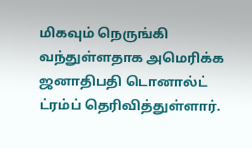மிகவும் நெருங்கி வந்துள்ளதாக அமெரிக்க ஜனாதிபதி டொனால்ட் ட்ரம்ப் தெரிவித்துள்ளார்.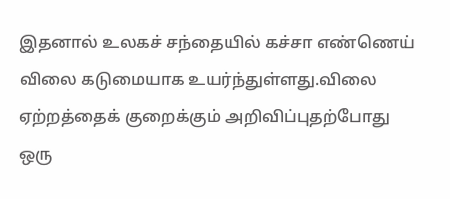இதனால் உலகச் சந்தையில் கச்சா எண்ணெய் விலை கடுமையாக உயர்ந்துள்ளது.விலை ஏற்றத்தைக் குறைக்கும் அறிவிப்புதற்போது ஒரு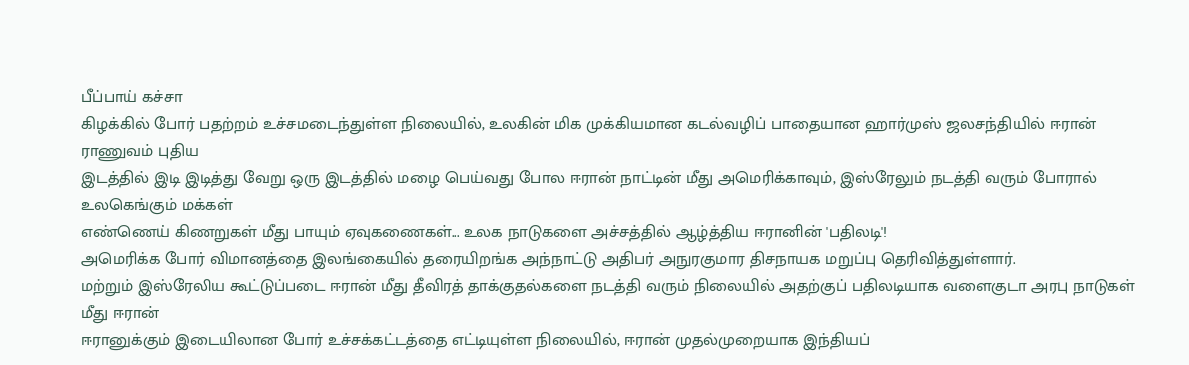பீப்பாய் கச்சா
கிழக்கில் போர் பதற்றம் உச்சமடைந்துள்ள நிலையில், உலகின் மிக முக்கியமான கடல்வழிப் பாதையான ஹார்முஸ் ஜலசந்தியில் ஈரான் ராணுவம் புதிய
இடத்தில் இடி இடித்து வேறு ஒரு இடத்தில் மழை பெய்வது போல ஈரான் நாட்டின் மீது அமெரிக்காவும், இஸ்ரேலும் நடத்தி வரும் போரால் உலகெங்கும் மக்கள்
எண்ணெய் கிணறுகள் மீது பாயும் ஏவுகணைகள்... உலக நாடுகளை அச்சத்தில் ஆழ்த்திய ஈரானின் 'பதிலடி'!
அமெரிக்க போர் விமானத்தை இலங்கையில் தரையிறங்க அந்நாட்டு அதிபர் அநுரகுமார திசநாயக மறுப்பு தெரிவித்துள்ளார்.
மற்றும் இஸ்ரேலிய கூட்டுப்படை ஈரான் மீது தீவிரத் தாக்குதல்களை நடத்தி வரும் நிலையில் அதற்குப் பதிலடியாக வளைகுடா அரபு நாடுகள் மீது ஈரான்
ஈரானுக்கும் இடையிலான போர் உச்சக்கட்டத்தை எட்டியுள்ள நிலையில், ஈரான் முதல்முறையாக இந்தியப்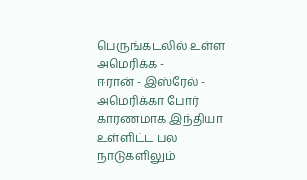பெருங்கடலில் உள்ள அமெரிக்க -
ஈரான் - இஸ்ரேல் - அமெரிக்கா போர் காரணமாக இந்தியா உள்ளிட்ட பல நாடுகளிலும்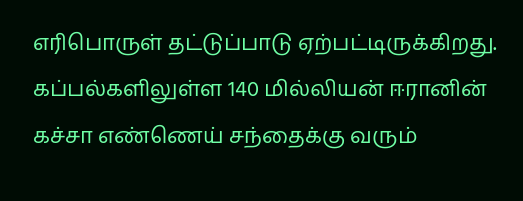எரிபொருள் தட்டுப்பாடு ஏற்பட்டிருக்கிறது.
கப்பல்களிலுள்ள 140 மில்லியன் ஈரானின் கச்சா எண்ணெய் சந்தைக்கு வரும்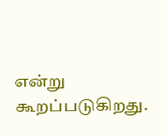என்று கூறப்படுகிறது.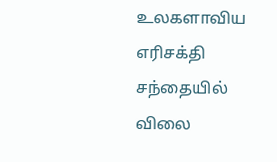உலகளாவிய எரிசக்தி சந்தையில் விலை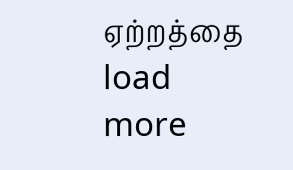ஏற்றத்தை
load more